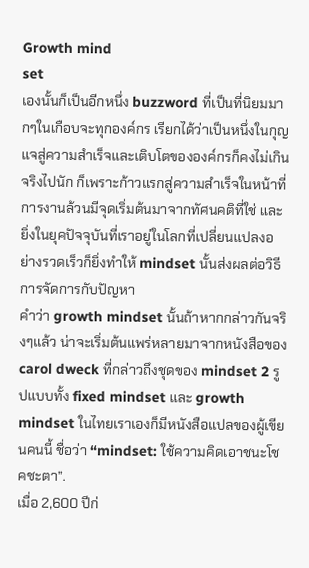Growth mind
set
เองนั้นก็เป็นอีกหนึ่ง buzzword ที่เป็นที่นิยมมากๆในเกือบจะทุกองค์กร เรียกได้ว่าเป็นหนึ่งในกุญแจสู่ความสำเร็จและเติบโตขององค์กรก็คงไม่เกินจริงไปนัก ก็เพราะก้าวแรกสู่ความสำเร็จในหน้าที่การงานล้วนมีจุดเริ่มต้นมาจากทัศนคติที่ใช่ และยิ่งในยุคปัจจุบันที่เราอยู่ในโลกที่เปลี่ยนแปลงอย่างรวดเร็วก็ยิ่งทำให้ mindset นั้นส่งผลต่อวิธีการจัดการกับปัญหา
คำว่า growth mindset นั้นถ้าหากกล่าวกันจริงๆแล้ว น่าจะเริ่มต้นแพร่หลายมาจากหนังสือของ carol dweck ที่กล่าวถึงชุดของ mindset 2 รูปแบบทั้ง fixed mindset และ growth mindset ในไทยเราเองก็มีหนังสือแปลของผู้เขียนคนนี้ ชื่อว่า “mindset: ใช้ความคิดเอาชนะโชคชะตา”.
เมื่อ 2,600 ปีก่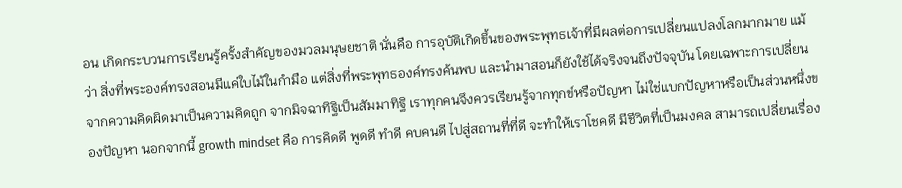อน เกิดกระบวนการเรียนรู้ครั้งสำคัญของมวลมนุษยชาติ นั่นคือ การอุบัติเกิดขึ้นของพระพุทธเจ้าที่มีผลต่อการเปลี่ยนแปลงโลกมากมาย แม้ว่า สิ่งที่พระองค์ทรงสอนมีแค่ใบไม้ในกำมือ แต่สิ่งที่พระพุทธองค์ทรงค้นพบ และนำมาสอนก็ยังใช้ได้จริงจนถึงปัจจุบัน โดยเฉพาะการเปลี่ยนจากความคิดผิดมาเป็นความคิดถูก จากมิจฉาทิฐิเป็นสัมมาทิฐิ เราทุกคนจึงควรเรียนรู้จากทุกข์หรือปัญหา ไม่ใช่แบกปัญหาหรือเป็นส่วนหนึ่งของปัญหา นอกจากนี้ growth mindset คือ การคิดดี พูดดี ทำดี คบคนดี ไปสู่สถานที่ที่ดี จะทำให้เราโชคดี มีชีวิตที่เป็นมงคล สามารถเปลี่ยนเรื่อง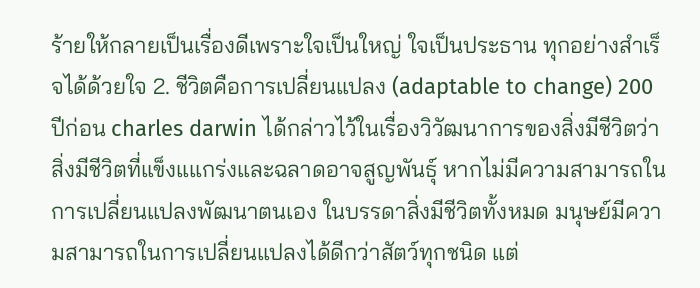ร้ายให้กลายเป็นเรื่องดีเพราะใจเป็นใหญ่ ใจเป็นประธาน ทุกอย่างสำเร็จได้ด้วยใจ 2. ชีวิตคือการเปลี่ยนแปลง (adaptable to change) 200 ปีก่อน charles darwin ได้กล่าวไว้ในเรื่องวิวัฒนาการของสิ่งมีชีวิตว่า สิ่งมีชีวิตที่แข็งแแกร่งและฉลาดอาจสูญพันธุ์ หากไม่มีความสามารถในการเปลี่ยนแปลงพัฒนาตนเอง ในบรรดาสิ่งมีชีวิตทั้งหมด มนุษย์มีความสามารถในการเปลี่ยนแปลงได้ดีกว่าสัตว์ทุกชนิด แต่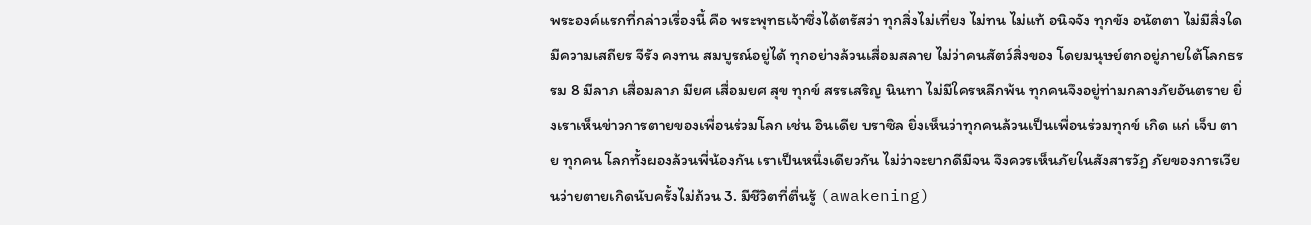พระองค์แรกที่กล่าวเรื่องนี้ คือ พระพุทธเจ้าซึ่งได้ตรัสว่า ทุกสิ่งไม่เที่ยง ไม่ทน ไม่แท้ อนิจจัง ทุกขัง อนัตตา ไม่มีสิ่งใดมีความเสถียร จีรัง คงทน สมบูรณ์อยู่ได้ ทุกอย่างล้วนเสื่อมสลาย ไม่ว่าคนสัตว์สิ่งของ โดยมนุษย์ตกอยู่ภายใต้โลกธรรม 8 มีลาภ เสื่อมลาภ มียศ เสื่อมยศ สุข ทุกข์ สรรเสริญ นินทา ไม่มีใครหลีกพ้น ทุกคนจึงอยู่ท่ามกลางภัยอันตราย ยิ่งเราเห็นข่าวการตายของเพื่อนร่วมโลก เช่น อินเดีย บราซิล ยิ่งเห็นว่าทุกคนล้วนเป็นเพื่อนร่วมทุกข์ เกิด แก่ เจ็บ ตาย ทุกคน โลกทั้งผองล้วนพี่น้องกัน เราเป็นหนึ่งเดียวกัน ไม่ว่าจะยากดีมีจน จึงควรเห็นภัยในสังสารวัฏ ภัยของการเวียนว่ายตายเกิดนับครั้งไม่ถ้วน 3. มีชีวิตที่ตื่นรู้ (awakening)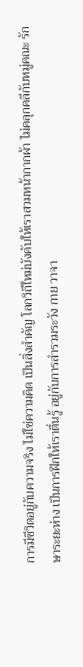การมีชีวิตอยู่กับความจริง ไม่ใช่ความคิด เป็นสิ่งสำคัญ โลกวิถีใหม่บังคับให้เราสวมหน้ากากผ้า ไม่คลุกคลีกับหมู่คณะ รักษาระยะห่าง เป็นการฝึกให้เราตื่นรู้ อยู่กับการสำรวมระวัง กาย วาจา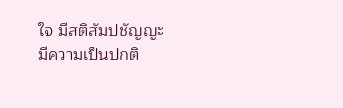ใจ มีสติสัมปชัญญะ มีความเป็นปกติ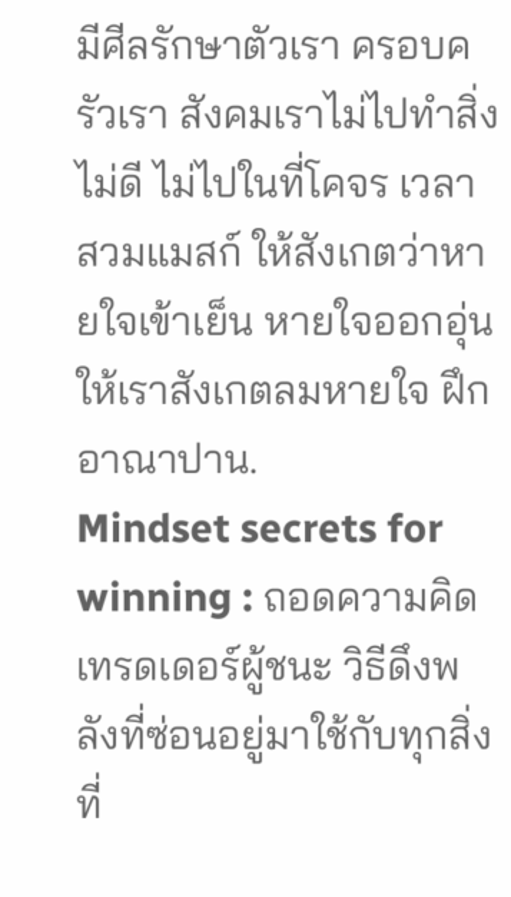มีศีลรักษาตัวเรา ครอบครัวเรา สังคมเราไม่ไปทำสิ่งไม่ดี ไม่ไปในที่โคจร เวลาสวมแมสก์ ให้สังเกตว่าหายใจเข้าเย็น หายใจออกอุ่น ให้เราสังเกตลมหายใจ ฝึกอาณาปาน.
Mindset secrets for winning : ถอดความคิดเทรดเดอร์ผู้ชนะ วิธีดึงพลังที่ซ่อนอยู่มาใช้กับทุกสิ่งที่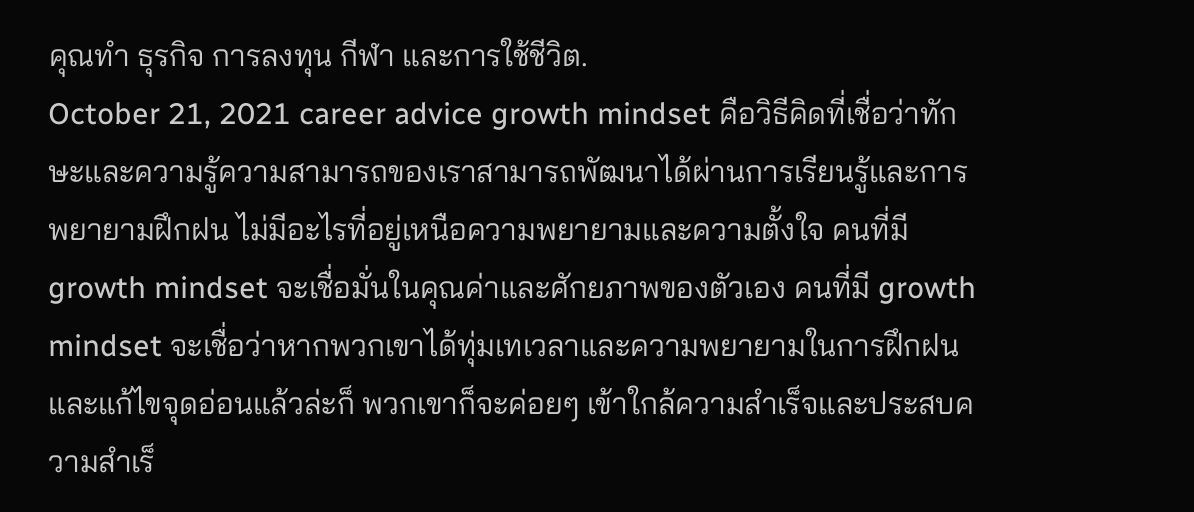คุณทำ ธุรกิจ การลงทุน กีฬา และการใช้ชีวิต.
October 21, 2021 career advice growth mindset คือวิธีคิดที่เชื่อว่าทักษะและความรู้ความสามารถของเราสามารถพัฒนาได้ผ่านการเรียนรู้และการพยายามฝึกฝน ไม่มีอะไรที่อยู่เหนือความพยายามและความตั้งใจ คนที่มี growth mindset จะเชื่อมั่นในคุณค่าและศักยภาพของตัวเอง คนที่มี growth mindset จะเชื่อว่าหากพวกเขาได้ทุ่มเทเวลาและความพยายามในการฝึกฝนและแก้ไขจุดอ่อนแล้วล่ะก็ พวกเขาก็จะค่อยๆ เข้าใกล้ความสำเร็จและประสบความสำเร็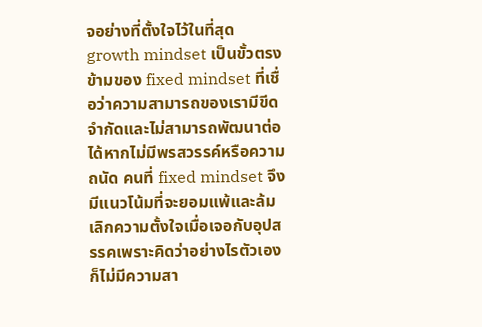จอย่างที่ตั้งใจไว้ในที่สุด growth mindset เป็นขั้วตรงข้ามของ fixed mindset ที่เชื่อว่าความสามารถของเรามีขีดจำกัดและไม่สามารถพัฒนาต่อได้หากไม่มีพรสวรรค์หรือความถนัด คนที่ fixed mindset จึงมีแนวโน้มที่จะยอมแพ้และล้มเลิกความตั้งใจเมื่อเจอกับอุปสรรคเพราะคิดว่าอย่างไรตัวเองก็ไม่มีความสา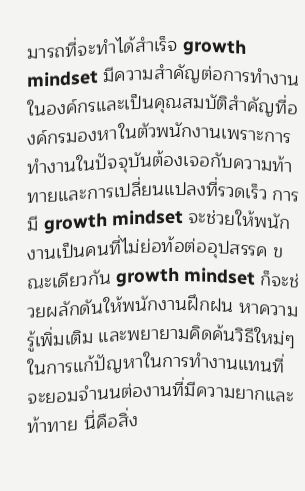มารถที่จะทำได้สำเร็จ growth mindset มีความสำคัญต่อการทำงานในองค์กรและเป็นคุณสมบัติสำคัญที่องค์กรมองหาในตัวพนักงานเพราะการทำงานในปัจจุบันต้องเจอกับความท้าทายและการเปลี่ยนแปลงที่รวดเร็ว การมี growth mindset จะช่วยให้พนักงานเป็นคนที่ไม่ย่อท้อต่ออุปสรรค ขณะเดียวกัน growth mindset ก็จะช่วยผลักดันให้พนักงานฝึกฝน หาความรู้เพิ่มเติม และพยายามคิดค้นวิธีใหม่ๆ ในการแก้ปัญหาในการทำงานแทนที่จะยอมจำนนต่องานที่มีความยากและท้าทาย นี่คือสิ่ง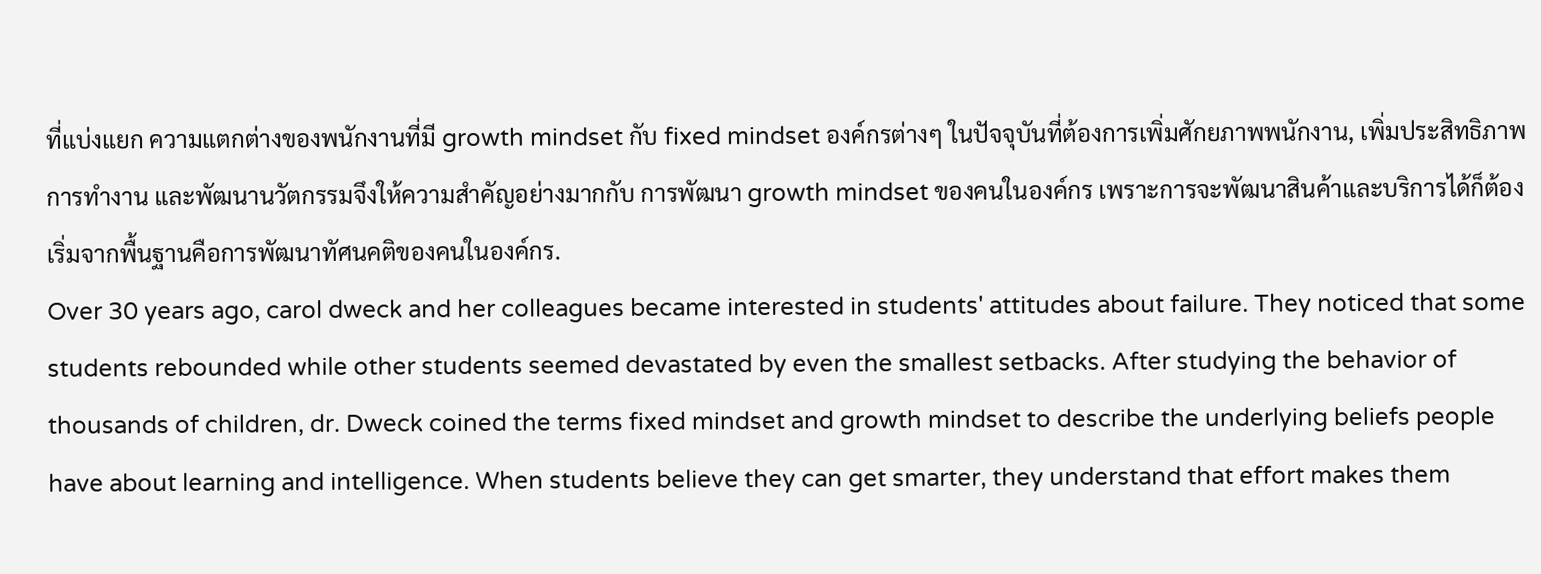ที่แบ่งแยก ความแตกต่างของพนักงานที่มี growth mindset กับ fixed mindset องค์กรต่างๆ ในปัจจุบันที่ต้องการเพิ่มศักยภาพพนักงาน, เพิ่มประสิทธิภาพการทำงาน และพัฒนานวัตกรรมจึงให้ความสำคัญอย่างมากกับ การพัฒนา growth mindset ของคนในองค์กร เพราะการจะพัฒนาสินค้าและบริการได้ก็ต้องเริ่มจากพื้นฐานคือการพัฒนาทัศนคติของคนในองค์กร.
Over 30 years ago, carol dweck and her colleagues became interested in students' attitudes about failure. They noticed that some students rebounded while other students seemed devastated by even the smallest setbacks. After studying the behavior of thousands of children, dr. Dweck coined the terms fixed mindset and growth mindset to describe the underlying beliefs people have about learning and intelligence. When students believe they can get smarter, they understand that effort makes them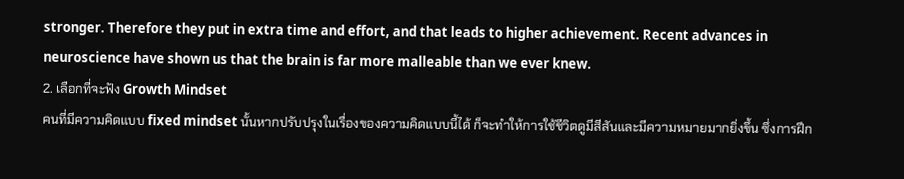stronger. Therefore they put in extra time and effort, and that leads to higher achievement. Recent advances in neuroscience have shown us that the brain is far more malleable than we ever knew.
2. เลือกที่จะฟัง Growth Mindset
คนที่มีความคิดแบบ fixed mindset นั้นหากปรับปรุงในเรื่องของความคิดแบบนี้ได้ ก็จะทำให้การใช้ชีวิตดูมีสีสันและมีความหมายมากยิ่งขึ้น ซึ่งการฝึก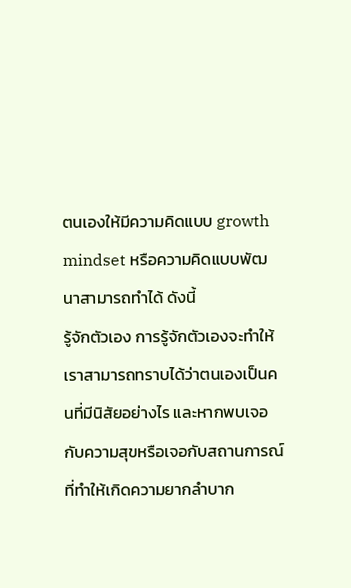ตนเองให้มีความคิดแบบ growth mindset หรือความคิดแบบพัฒนาสามารถทำได้ ดังนี้
รู้จักตัวเอง การรู้จักตัวเองจะทำให้เราสามารถทราบได้ว่าตนเองเป็นคนที่มีนิสัยอย่างไร และหากพบเจอกับความสุขหรือเจอกับสถานการณ์ที่ทำให้เกิดความยากลำบาก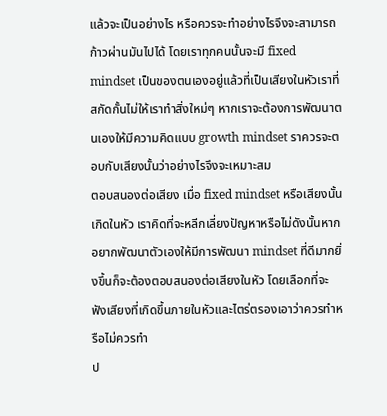แล้วจะเป็นอย่างไร หรือควรจะทำอย่างไรจึงจะสามารถก้าวผ่านมันไปได้ โดยเราทุกคนนั้นจะมี fixed mindset เป็นของตนเองอยู่แล้วที่เป็นเสียงในหัวเราที่สกัดกั้นไม่ให้เราทำสิ่งใหม่ๆ หากเราจะต้องการพัฒนาตนเองให้มีความคิดแบบ growth mindset ราควรจะตอบกับเสียงนั้นว่าอย่างไรจึงจะเหมาะสม
ตอบสนองต่อเสียง เมื่อ fixed mindset หรือเสียงนั้นเกิดในหัว เราคิดที่จะหลีกเลี่ยงปัญหาหรือไม่ดังนั้นหากอยากพัฒนาตัวเองให้มีการพัฒนา mindset ที่ดีมากยิ่งขึ้นก็จะต้องตอบสนองต่อเสียงในหัว โดยเลือกที่จะฟังเสียงที่เกิดขึ้นภายในหัวและไตร่ตรองเอาว่าควรทำหรือไม่ควรทำ
ป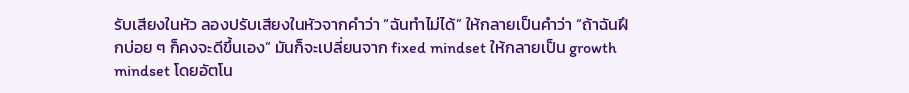รับเสียงในหัว ลองปรับเสียงในหัวจากคำว่า “ฉันทำไม่ได้” ให้กลายเป็นคำว่า “ถ้าฉันฝึกบ่อย ๆ ก็คงจะดีขึ้นเอง” มันก็จะเปลี่ยนจาก fixed mindset ให้กลายเป็น growth mindset โดยอัตโน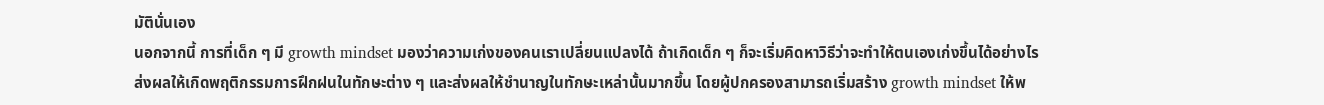มัตินั่นเอง
นอกจากนี้ การที่เด็ก ๆ มี growth mindset มองว่าความเก่งของคนเราเปลี่ยนแปลงได้ ถ้าเกิดเด็ก ๆ ก็จะเริ่มคิดหาวิธีว่าจะทำให้ตนเองเก่งขึ้นได้อย่างไร ส่งผลให้เกิดพฤติกรรมการฝึกฝนในทักษะต่าง ๆ และส่งผลให้ชำนาญในทักษะเหล่านั้นมากขึ้น โดยผู้ปกครองสามารถเริ่มสร้าง growth mindset ให้พ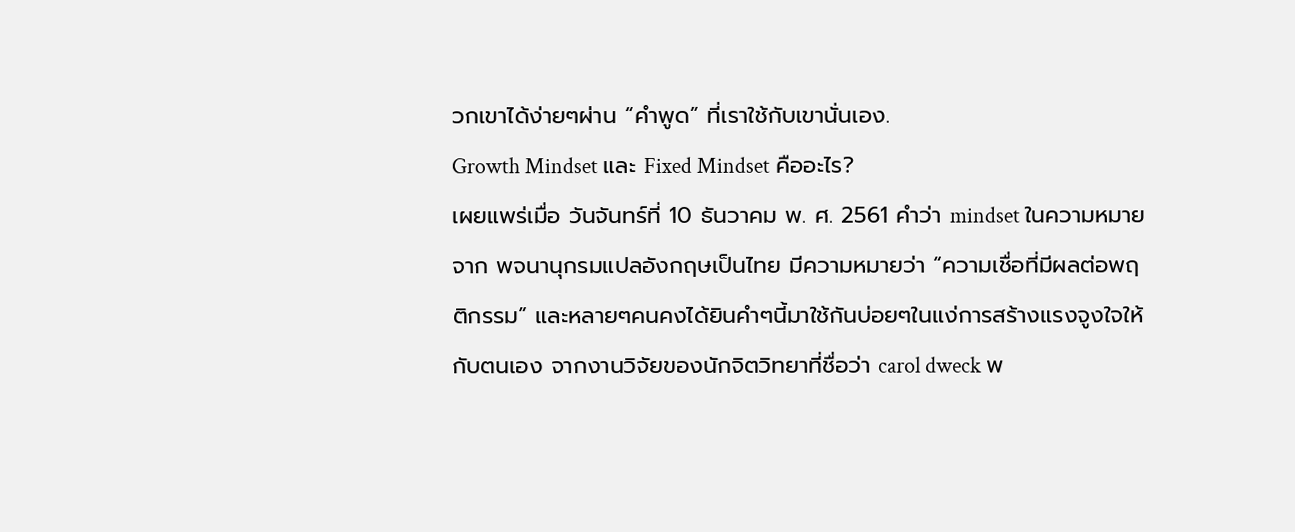วกเขาได้ง่ายๆผ่าน “คำพูด” ที่เราใช้กับเขานั่นเอง.
Growth Mindset และ Fixed Mindset คืออะไร?
เผยแพร่เมื่อ วันจันทร์ที่ 10 ธันวาคม พ. ศ. 2561 คำว่า mindset ในความหมายจาก พจนานุกรมแปลอังกฤษเป็นไทย มีความหมายว่า “ความเชื่อที่มีผลต่อพฤติกรรม” และหลายๆคนคงได้ยินคำๆนี้มาใช้กันบ่อยๆในแง่การสร้างแรงจูงใจให้กับตนเอง จากงานวิจัยของนักจิตวิทยาที่ชื่อว่า carol dweck พ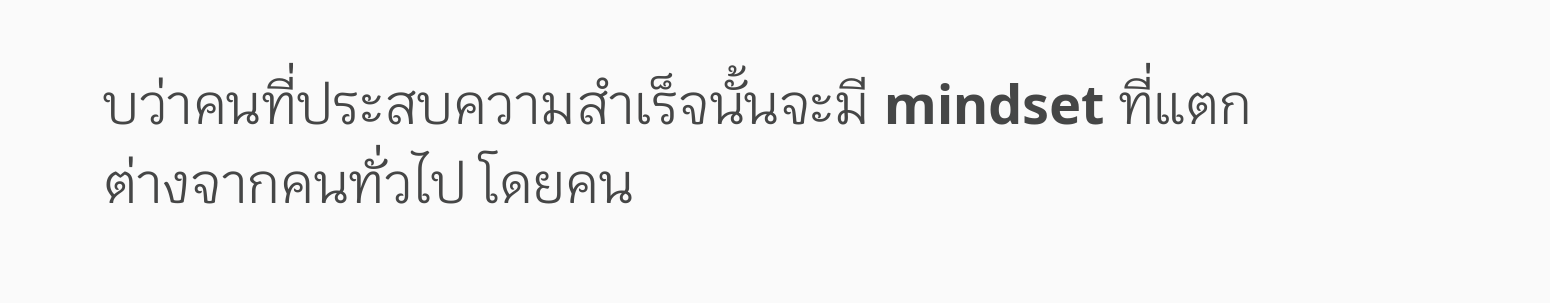บว่าคนที่ประสบความสำเร็จนั้นจะมี mindset ที่แตกต่างจากคนทั่วไป โดยคน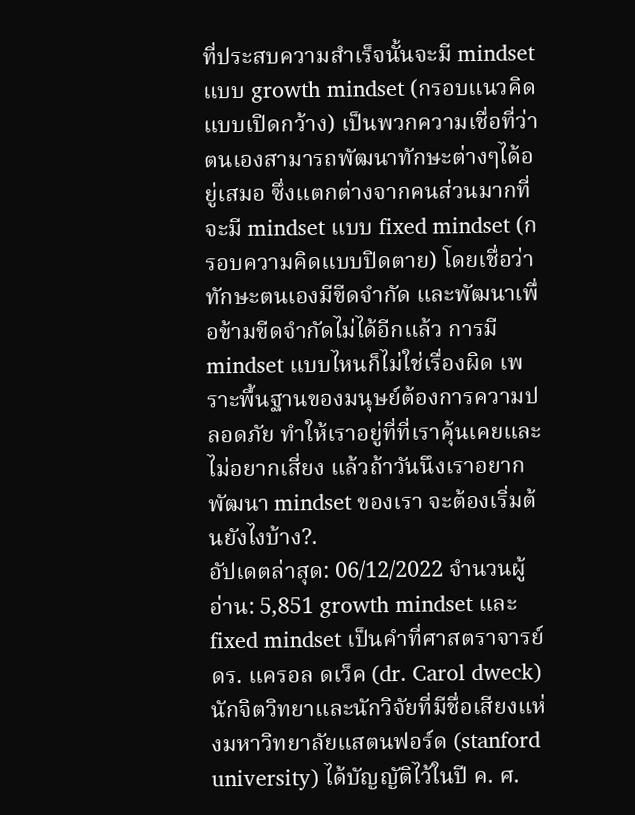ที่ประสบความสำเร็จนั้นจะมี mindset แบบ growth mindset (กรอบแนวคิดแบบเปิดกว้าง) เป็นพวกความเชื่อที่ว่า ตนเองสามารถพัฒนาทักษะต่างๆได้อยู่เสมอ ซึ่งแตกต่างจากคนส่วนมากที่จะมี mindset แบบ fixed mindset (กรอบความคิดแบบปิดตาย) โดยเชื่อว่าทักษะตนเองมีขีดจำกัด และพัฒนาเพื่อข้ามขีดจำกัดไม่ได้อีกแล้ว การมี mindset แบบไหนก็ไม่ใช่เรื่องผิด เพราะพื้นฐานของมนุษย์ต้องการความปลอดภัย ทำให้เราอยู่ที่ที่เราคุ้นเคยและไม่อยากเสี่ยง แล้วถ้าวันนึงเราอยากพัฒนา mindset ของเรา จะต้องเริ่มต้นยังไงบ้าง?.
อัปเดตล่าสุด: 06/12/2022 จำนวนผู้อ่าน: 5,851 growth mindset และ fixed mindset เป็นคำที่ศาสตราจารย์ ดร. แครอล ดเว็ค (dr. Carol dweck) นักจิตวิทยาและนักวิจัยที่มีชื่อเสียงแห่งมหาวิทยาลัยแสตนฟอร์ด (stanford university) ได้บัญญัติไว้ในปี ค. ศ.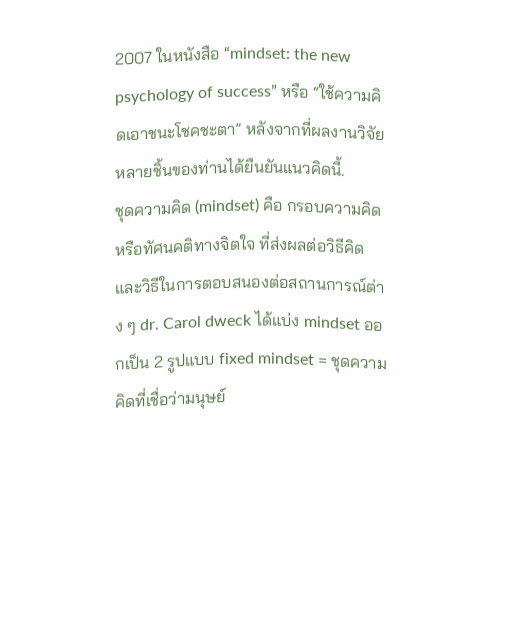2007 ในหนังสือ “mindset: the new psychology of success” หรือ “ใช้ความคิดเอาชนะโชคชะตา” หลังจากที่ผลงานวิจัยหลายชิ้นของท่านได้ยืนยันแนวคิดนี้.
ชุดความคิด (mindset) คือ กรอบความคิดหรือทัศนคติทางจิตใจ ที่ส่งผลต่อวิธีคิดและวิธีในการตอบสนองต่อสถานการณ์ต่าง ๆ dr. Carol dweck ได้แบ่ง mindset ออกเป็น 2 รูปแบบ fixed mindset = ชุดความคิดที่เชื่อว่ามนุษย์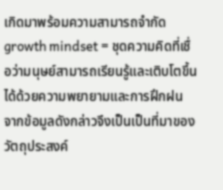เกิดมาพร้อมความสามารถจำกัด growth mindset = ชุดความคิดที่เชื่อว่ามนุษย์สามารถเรียนรู้และเติบโตขึ้นได้ด้วยความพยายามและการฝึกฝน จากข้อมูลดังกล่าวจึงเป็นเป็นที่มาของวัตถุประสงค์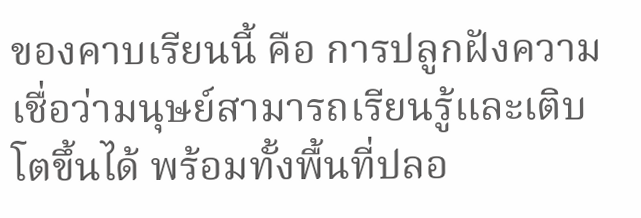ของคาบเรียนนี้ คือ การปลูกฝังความเชื่อว่ามนุษย์สามารถเรียนรู้และเติบโตขึ้นได้ พร้อมทั้งพื้นที่ปลอ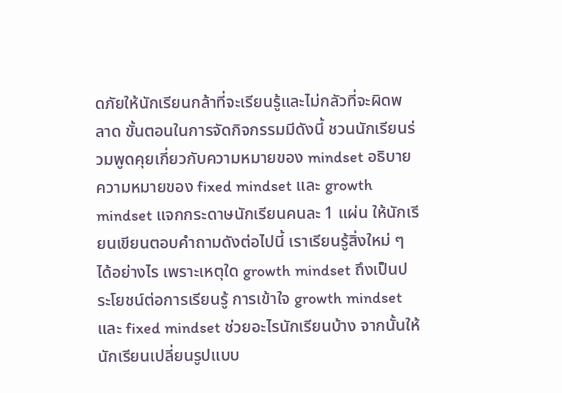ดภัยให้นักเรียนกล้าที่จะเรียนรู้และไม่กลัวที่จะผิดพลาด ขั้นตอนในการจัดกิจกรรมมีดังนี้ ชวนนักเรียนร่วมพูดคุยเกี่ยวกับความหมายของ mindset อธิบายความหมายของ fixed mindset และ growth mindset แจกกระดาษนักเรียนคนละ 1 แผ่น ให้นักเรียนเขียนตอบคำถามดังต่อไปนี้ เราเรียนรู้สิ่งใหม่ ๆ ได้อย่างไร เพราะเหตุใด growth mindset ถึงเป็นประโยชน์ต่อการเรียนรู้ การเข้าใจ growth mindset และ fixed mindset ช่วยอะไรนักเรียนบ้าง จากนั้นให้นักเรียนเปลี่ยนรูปแบบ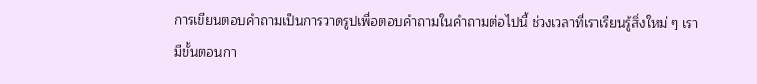การเขียนตอบคำถามเป็นการวาดรูปเพื่อตอบคำถามในคำถามต่อไปนี้ ช่วงเวลาที่เราเรียนรู้สิ่งใหม่ ๆ เรามีขั้นตอนกา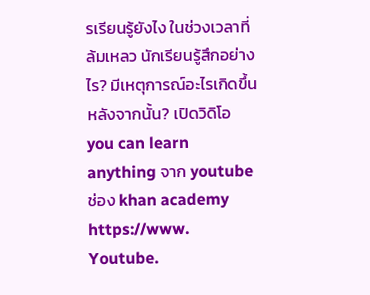รเรียนรู้ยังไง ในช่วงเวลาที่ล้มเหลว นักเรียนรู้สึกอย่างไร? มีเหตุการณ์อะไรเกิดขึ้นหลังจากนั้น? เปิดวิดิโอ you can learn anything จาก youtube ช่อง khan academy https://www. Youtube.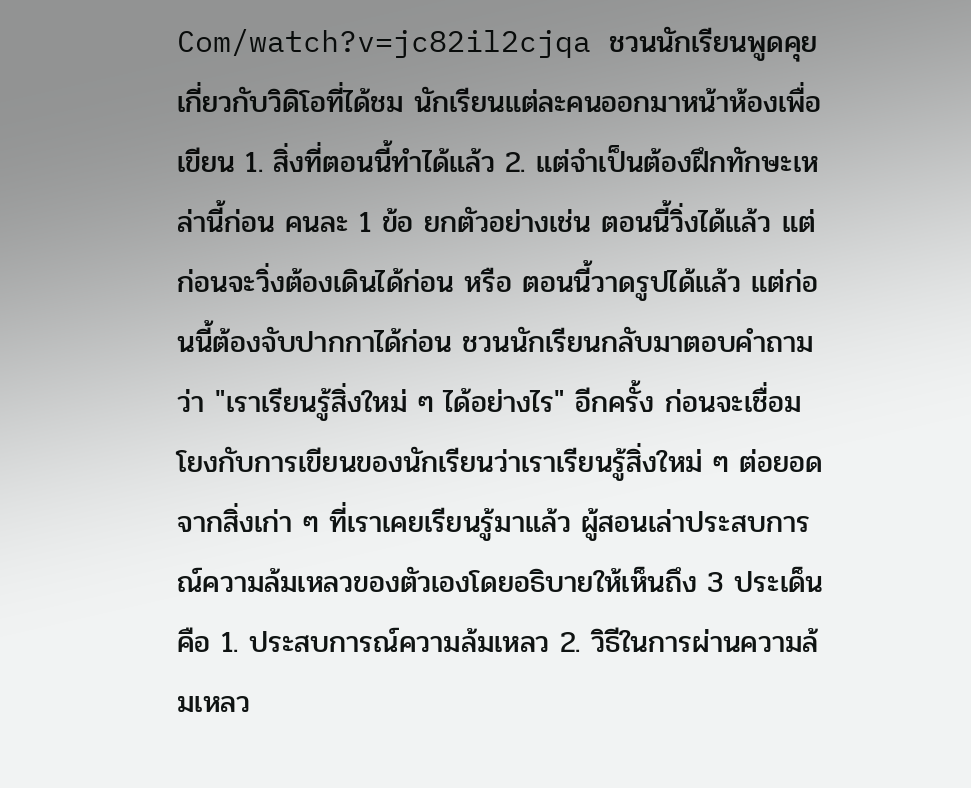Com/watch?v=jc82il2cjqa ชวนนักเรียนพูดคุยเกี่ยวกับวิดิโอที่ได้ชม นักเรียนแต่ละคนออกมาหน้าห้องเพื่อเขียน 1. สิ่งที่ตอนนี้ทำได้แล้ว 2. แต่จำเป็นต้องฝึกทักษะเหล่านี้ก่อน คนละ 1 ข้อ ยกตัวอย่างเช่น ตอนนี้วิ่งได้แล้ว แต่ก่อนจะวิ่งต้องเดินได้ก่อน หรือ ตอนนี้วาดรูปได้แล้ว แต่ก่อนนี้ต้องจับปากกาได้ก่อน ชวนนักเรียนกลับมาตอบคำถามว่า "เราเรียนรู้สิ่งใหม่ ๆ ได้อย่างไร" อีกครั้ง ก่อนจะเชื่อมโยงกับการเขียนของนักเรียนว่าเราเรียนรู้สิ่งใหม่ ๆ ต่อยอดจากสิ่งเก่า ๆ ที่เราเคยเรียนรู้มาแล้ว ผู้สอนเล่าประสบการณ์ความล้มเหลวของตัวเองโดยอธิบายให้เห็นถึง 3 ประเด็นคือ 1. ประสบการณ์ความล้มเหลว 2. วิธีในการผ่านความล้มเหลว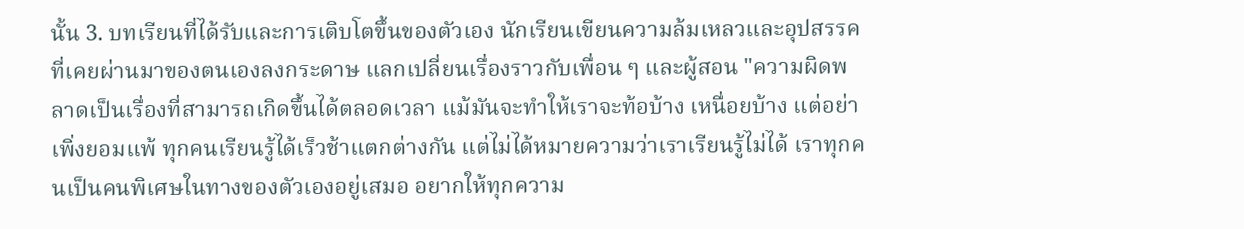นั้น 3. บทเรียนที่ได้รับและการเติบโตขึ้นของตัวเอง นักเรียนเขียนความล้มเหลวและอุปสรรคที่เคยผ่านมาของตนเองลงกระดาษ แลกเปลี่ยนเรื่องราวกับเพื่อน ๆ และผู้สอน "ความผิดพลาดเป็นเรื่องที่สามารถเกิดขึ้นได้ตลอดเวลา แม้มันจะทำให้เราจะท้อบ้าง เหนื่อยบ้าง แต่อย่าเพิ่งยอมแพ้ ทุกคนเรียนรู้ได้เร็วช้าแตกต่างกัน แต่ไม่ได้หมายความว่าเราเรียนรู้ไม่ได้ เราทุกคนเป็นคนพิเศษในทางของตัวเองอยู่เสมอ อยากให้ทุกความ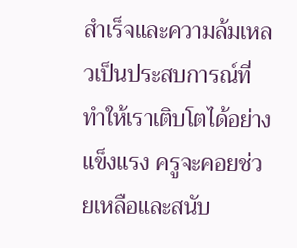สำเร็จและความล้มเหลวเป็นประสบการณ์ที่ทำให้เราเติบโตได้อย่างแข็งแรง ครูจะคอยช่วยเหลือและสนับ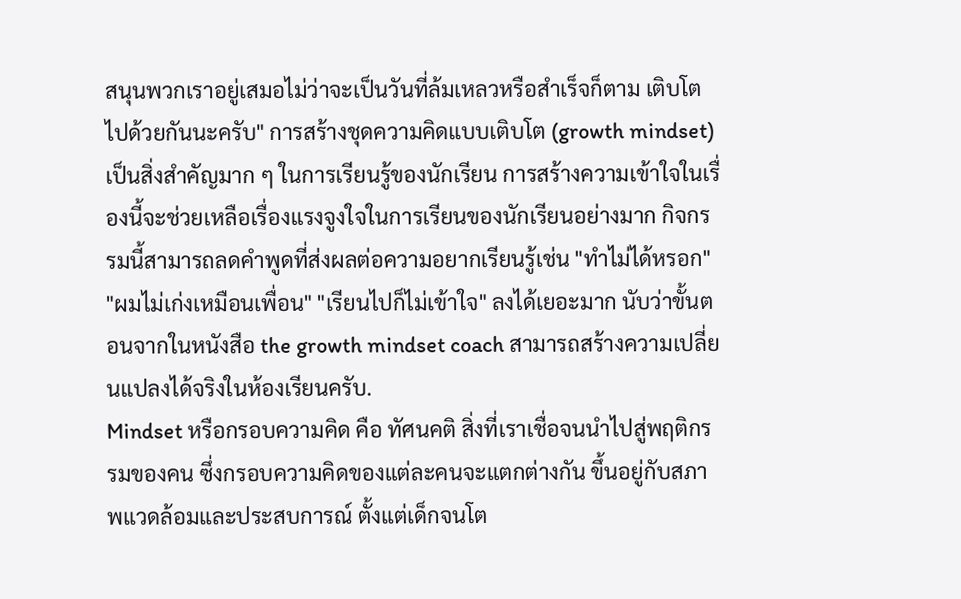สนุนพวกเราอยู่เสมอไม่ว่าจะเป็นวันที่ล้มเหลวหรือสำเร็จก็ตาม เติบโตไปด้วยกันนะครับ" การสร้างชุดความคิดแบบเติบโต (growth mindset) เป็นสิ่งสำคัญมาก ๆ ในการเรียนรู้ของนักเรียน การสร้างความเข้าใจในเรื่องนี้จะช่วยเหลือเรื่องแรงจูงใจในการเรียนของนักเรียนอย่างมาก กิจกรรมนี้สามารถลดคำพูดที่ส่งผลต่อความอยากเรียนรู้เช่น "ทำไม่ได้หรอก" "ผมไม่เก่งเหมือนเพื่อน" "เรียนไปก็ไม่เข้าใจ" ลงได้เยอะมาก นับว่าขั้นตอนจากในหนังสือ the growth mindset coach สามารถสร้างความเปลี่ยนแปลงได้จริงในห้องเรียนครับ.
Mindset หรือกรอบความคิด คือ ทัศนคติ สิ่งที่เราเชื่อจนนำไปสู่พฤติกรรมของคน ซึ่งกรอบความคิดของแต่ละคนจะแตกต่างกัน ขึ้นอยู่กับสภาพแวดล้อมและประสบการณ์ ตั้งแต่เด็กจนโต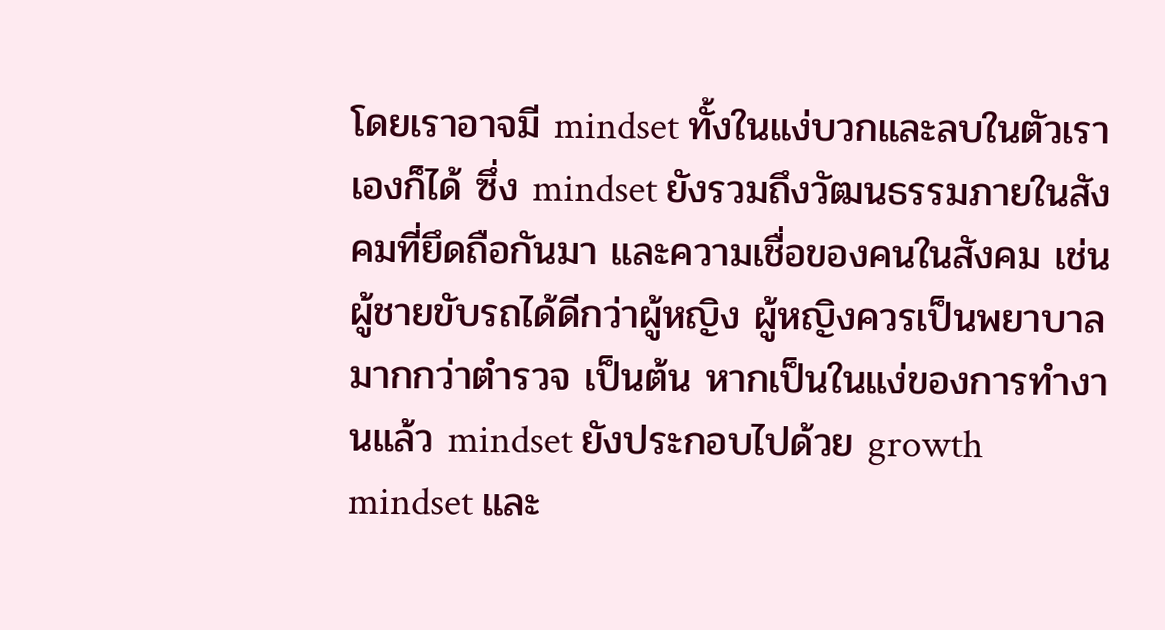โดยเราอาจมี mindset ทั้งในแง่บวกและลบในตัวเราเองก็ได้ ซึ่ง mindset ยังรวมถึงวัฒนธรรมภายในสังคมที่ยึดถือกันมา และความเชื่อของคนในสังคม เช่น ผู้ชายขับรถได้ดีกว่าผู้หญิง ผู้หญิงควรเป็นพยาบาลมากกว่าตำรวจ เป็นต้น หากเป็นในแง่ของการทำงานแล้ว mindset ยังประกอบไปด้วย growth mindset และ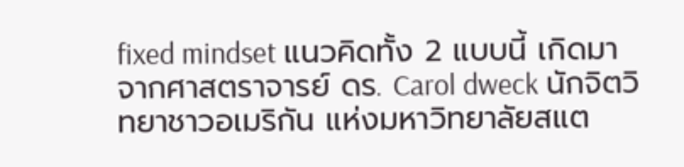fixed mindset แนวคิดทั้ง 2 แบบนี้ เกิดมาจากศาสตราจารย์ ดร. Carol dweck นักจิตวิทยาชาวอเมริกัน แห่งมหาวิทยาลัยสแต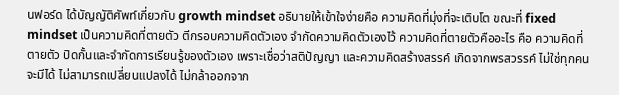นฟอร์ด ได้บัญญัติศัพท์เกี่ยวกับ growth mindset อธิบายให้เข้าใจง่ายคือ ความคิดที่มุ่งที่จะเติบโต ขณะที่ fixed mindset เป็นความคิดที่ตายตัว ตีกรอบความคิดตัวเอง จำกัดความคิดตัวเองไว้ ความคิดที่ตายตัวคืออะไร คือ ความคิดที่ตายตัว ปิดกั้นและจำกัดการเรียนรู้ของตัวเอง เพราะเชื่อว่าสติปัญญา และความคิดสร้างสรรค์ เกิดจากพรสวรรค์ ไม่ใช่ทุกคนจะมีได้ ไม่สามารถเปลี่ยนแปลงได้ ไม่กล้าออกจาก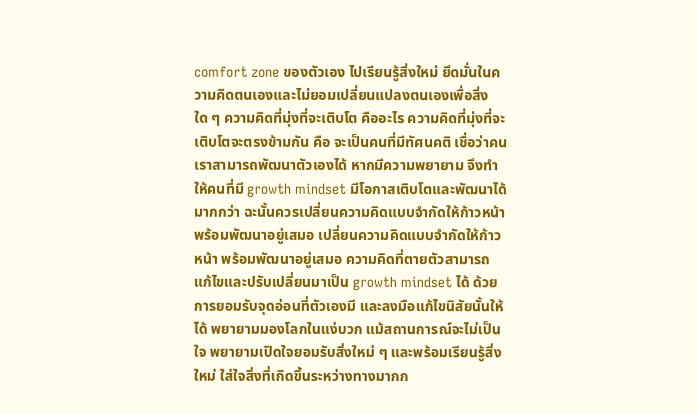comfort zone ของตัวเอง ไปเรียนรู้สิ่งใหม่ ยึดมั่นในความคิดตนเองและไม่ยอมเปลี่ยนแปลงตนเองเพื่อสิ่งใด ๆ ความคิดที่มุ่งที่จะเติบโต คืออะไร ความคิดที่มุ่งที่จะเติบโตจะตรงข้ามกัน คือ จะเป็นคนที่มีทัศนคติ เชื่อว่าคนเราสามารถพัฒนาตัวเองได้ หากมีความพยายาม จึงทำให้คนที่มี growth mindset มีโอกาสเติบโตและพัฒนาได้มากกว่า ฉะนั้นควรเปลี่ยนความคิดแบบจำกัดให้ก้าวหน้า พร้อมพัฒนาอยู่เสมอ เปลี่ยนความคิดแบบจำกัดให้ก้าวหน้า พร้อมพัฒนาอยู่เสมอ ความคิดที่ตายตัวสามารถแก้ไขและปรับเปลี่ยนมาเป็น growth mindset ได้ ด้วยการยอมรับจุดอ่อนที่ตัวเองมี และลงมือแก้ไขนิสัยนั้นให้ได้ พยายามมองโลกในแง่บวก แม้สถานการณ์จะไม่เป็นใจ พยายามเปิดใจยอมรับสิ่งใหม่ ๆ และพร้อมเรียนรู้สิ่งใหม่ ใส่ใจสิ่งที่เกิดขึ้นระหว่างทางมากก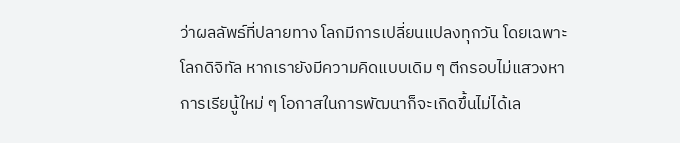ว่าผลลัพธ์ที่ปลายทาง โลกมีการเปลี่ยนแปลงทุกวัน โดยเฉพาะโลกดิจิทัล หากเรายังมีความคิดแบบเดิม ๆ ตีกรอบไม่แสวงหาการเรียนู้ใหม่ ๆ โอกาสในการพัฒนาก็จะเกิดขึ้นไม่ได้เล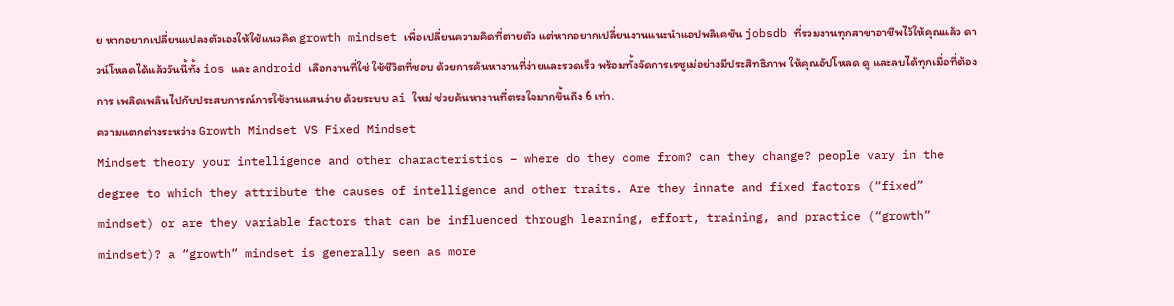ย หากอยากเปลี่ยนแปลงตัวเองให้ใช้แนวคิด growth mindset เพื่อเปลี่ยนความคิดที่ตายตัว แต่หากอยากเปลี่ยนงานแนะนำแอปพลิเคชัน jobsdb ที่รวมงานทุกสาขาอาชีพไว้ให้คุณแล้ว ดาวน์โหลดได้แล้ววันนี้ทั้ง ios และ android เลือกงานที่ใช่ ใช้ชีวิตที่ชอบ ด้วยการค้นหางานที่ง่ายและรวดเร็ว พร้อมทั้งจัดการเรซูเม่อย่างมีประสิทธิภาพ ให้คุณอัปโหลด ดู และลบได้ทุกเมื่อที่ต้องการ เพลิดเพลินไปกับประสบการณ์การใช้งานแสนง่าย ด้วยระบบ ai ใหม่ ช่วยค้นหางานที่ตรงใจมากขึ้นถึง 6 เท่า.
ความแตกต่างระหว่าง Growth Mindset VS Fixed Mindset
Mindset theory your intelligence and other characteristics – where do they come from? can they change? people vary in the degree to which they attribute the causes of intelligence and other traits. Are they innate and fixed factors (“fixed” mindset) or are they variable factors that can be influenced through learning, effort, training, and practice (“growth” mindset)? a “growth” mindset is generally seen as more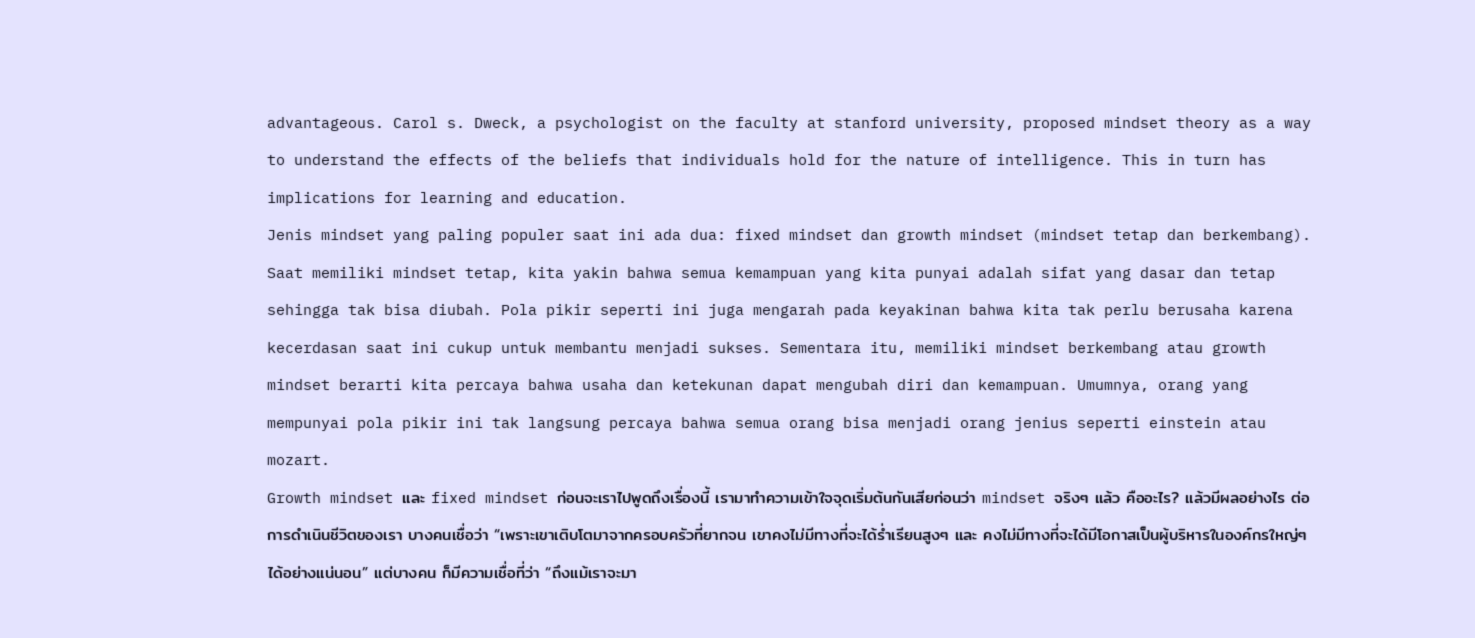advantageous. Carol s. Dweck, a psychologist on the faculty at stanford university, proposed mindset theory as a way to understand the effects of the beliefs that individuals hold for the nature of intelligence. This in turn has implications for learning and education.
Jenis mindset yang paling populer saat ini ada dua: fixed mindset dan growth mindset (mindset tetap dan berkembang). Saat memiliki mindset tetap, kita yakin bahwa semua kemampuan yang kita punyai adalah sifat yang dasar dan tetap sehingga tak bisa diubah. Pola pikir seperti ini juga mengarah pada keyakinan bahwa kita tak perlu berusaha karena kecerdasan saat ini cukup untuk membantu menjadi sukses. Sementara itu, memiliki mindset berkembang atau growth mindset berarti kita percaya bahwa usaha dan ketekunan dapat mengubah diri dan kemampuan. Umumnya, orang yang mempunyai pola pikir ini tak langsung percaya bahwa semua orang bisa menjadi orang jenius seperti einstein atau mozart.
Growth mindset และ fixed mindset ก่อนจะเราไปพูดถึงเรื่องนี้ เรามาทำความเข้าใจจุดเริ่มต้นกันเสียก่อนว่า mindset จริงๆ แล้ว คืออะไร? แล้วมีผลอย่างไร ต่อการดำเนินชีวิตของเรา บางคนเชื่อว่า “เพราะเขาเติบโตมาจากครอบครัวที่ยากจน เขาคงไม่มีทางที่จะได้ร่ำเรียนสูงๆ และ คงไม่มีทางที่จะได้มีโอกาสเป็นผู้บริหารในองค์กรใหญ่ๆ ได้อย่างแน่นอน” แต่บางคน ก็มีความเชื่อที่ว่า “ถึงแม้เราจะมา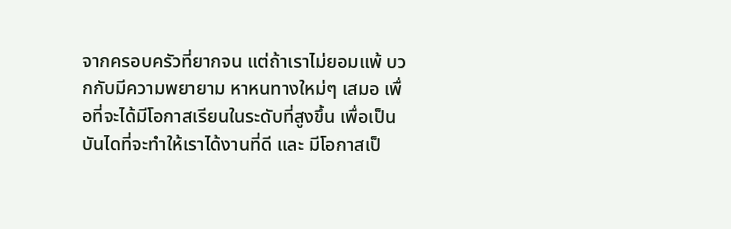จากครอบครัวที่ยากจน แต่ถ้าเราไม่ยอมแพ้ บวกกับมีความพยายาม หาหนทางใหม่ๆ เสมอ เพื่อที่จะได้มีโอกาสเรียนในระดับที่สูงขึ้น เพื่อเป็นบันไดที่จะทำให้เราได้งานที่ดี และ มีโอกาสเป็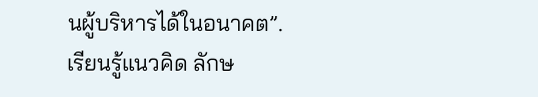นผู้บริหารได้ในอนาคต”.
เรียนรู้แนวคิด ลักษ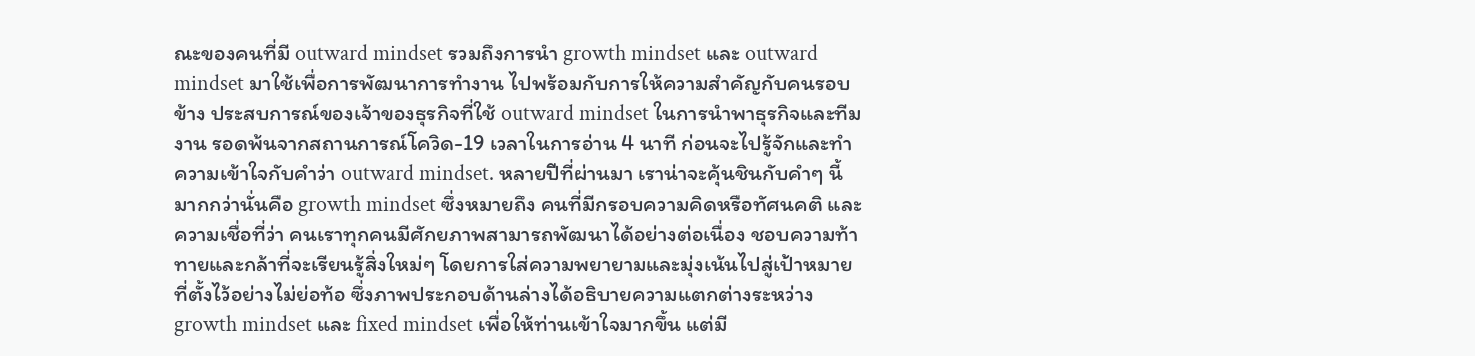ณะของคนที่มี outward mindset รวมถึงการนำ growth mindset และ outward mindset มาใช้เพื่อการพัฒนาการทำงาน ไปพร้อมกับการให้ความสำคัญกับคนรอบข้าง ประสบการณ์ของเจ้าของธุรกิจที่ใช้ outward mindset ในการนำพาธุรกิจและทีมงาน รอดพ้นจากสถานการณ์โควิด-19 เวลาในการอ่าน 4 นาที ก่อนจะไปรู้จักและทำความเข้าใจกับคำว่า outward mindset. หลายปีที่ผ่านมา เราน่าจะคุ้นชินกับคำๆ นี้มากกว่านั่นคือ growth mindset ซึ่งหมายถึง คนที่มีกรอบความคิดหรือทัศนคติ และความเชื่อที่ว่า คนเราทุกคนมีศักยภาพสามารถพัฒนาได้อย่างต่อเนื่อง ชอบความท้าทายและกล้าที่จะเรียนรู้สิ่งใหม่ๆ โดยการใส่ความพยายามและมุ่งเน้นไปสู่เป้าหมายที่ตั้งไว้อย่างไม่ย่อท้อ ซึ่งภาพประกอบด้านล่างได้อธิบายความแตกต่างระหว่าง growth mindset และ fixed mindset เพื่อให้ท่านเข้าใจมากขึ้น แต่มี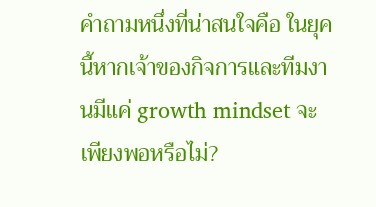คำถามหนึ่งที่น่าสนใจคือ ในยุคนี้หากเจ้าของกิจการและทีมงานมีแค่ growth mindset จะเพียงพอหรือไม่?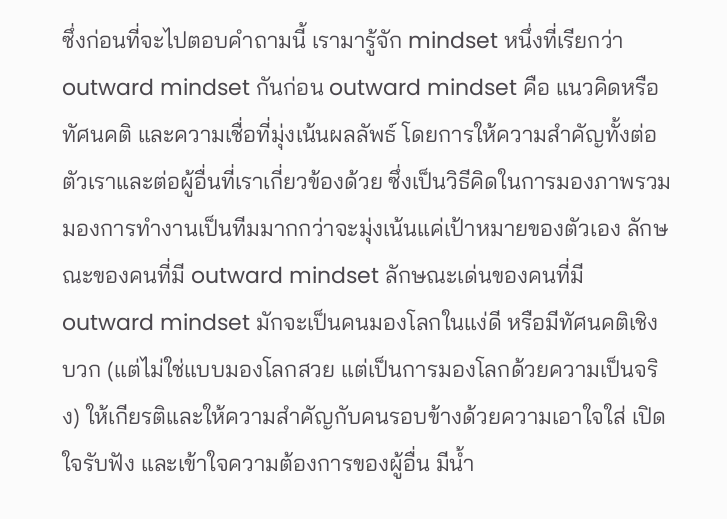ซึ่งก่อนที่จะไปตอบคำถามนี้ เรามารู้จัก mindset หนึ่งที่เรียกว่า outward mindset กันก่อน outward mindset คือ แนวคิดหรือทัศนคติ และความเชื่อที่มุ่งเน้นผลลัพธ์ โดยการให้ความสำคัญทั้งต่อตัวเราและต่อผู้อื่นที่เราเกี่ยวข้องด้วย ซึ่งเป็นวิธีคิดในการมองภาพรวม มองการทำงานเป็นทีมมากกว่าจะมุ่งเน้นแค่เป้าหมายของตัวเอง ลักษณะของคนที่มี outward mindset ลักษณะเด่นของคนที่มี outward mindset มักจะเป็นคนมองโลกในแง่ดี หรือมีทัศนคติเชิงบวก (แต่ไม่ใช่แบบมองโลกสวย แต่เป็นการมองโลกด้วยความเป็นจริง) ให้เกียรติและให้ความสำคัญกับคนรอบข้างด้วยความเอาใจใส่ เปิดใจรับฟัง และเข้าใจความต้องการของผู้อื่น มีน้ำ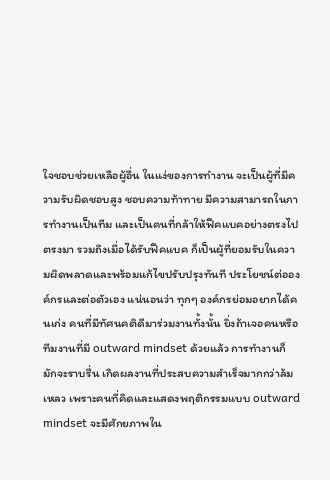ใจชอบช่วยเหลือผู้อื่น ในแง่ของการทำงาน จะเป็นผู้ที่มีความรับผิดชอบสูง ชอบความท้าทาย มีความสามารถในการทำงานเป็นทีม และเป็นคนที่กล้าให้ฟีคแบคอย่างตรงไปตรงมา รวมถึงเมื่อได้รับฟีคแบค ก็เป็นผู้ที่ยอมรับในความผิดพลาดและพร้อมแก้ไขปรับปรุงทันที ประโยชน์ต่อองค์กรและต่อตัวเอง แน่นอนว่า ทุกๆ องค์กรย่อมอยากได้คนเก่ง คนที่มีทัศนคติดีมาร่วมงานทั้งนั้น ยิ่งถ้าเจอคนหรือทีมงานที่มี outward mindset ด้วยแล้ว การทำงานก็มักจะราบรื่น เกิดผลงานที่ประสบความสำเร็จมากกว่าล้มเหลว เพราะคนที่คิดและแสดงพฤติกรรมแบบ outward mindset จะมีศักยภาพใน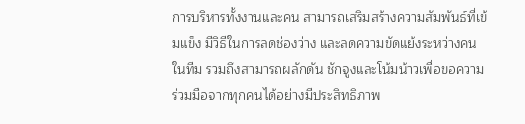การบริหารทั้งงานและคน สามารถเสริมสร้างความสัมพันธ์ที่เข้มแข็ง มีวิธีในการลดช่องว่าง และลดความขัดแย้งระหว่างคนในทีม รวมถึงสามารถผลักดัน ชักจูงและโน้มน้าวเพื่อขอความร่วมมือจากทุกคนได้อย่างมีประสิทธิภาพ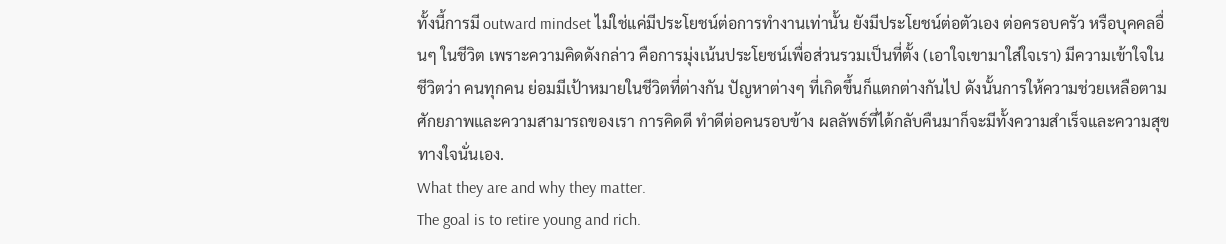ทั้งนี้การมี outward mindset ไม่ใช่แค่มีประโยชน์ต่อการทำงานเท่านั้น ยังมีประโยชน์ต่อตัวเอง ต่อครอบครัว หรือบุคคลอื่นๆ ในชีวิต เพราะความคิดดังกล่าว คือการมุ่งเน้นประโยชน์เพื่อส่วนรวมเป็นที่ตั้ง (เอาใจเขามาใส่ใจเรา) มีความเข้าใจในชีวิตว่า คนทุกคน ย่อมมีเป้าหมายในชีวิตที่ต่างกัน ปัญหาต่างๆ ที่เกิดขึ้นก็แตกต่างกันไป ดังนั้นการให้ความช่วยเหลือตามศักยภาพและความสามารถของเรา การคิดดี ทำดีต่อคนรอบข้าง ผลลัพธ์ที่ได้กลับคืนมาก็จะมีทั้งความสำเร็จและความสุขทางใจนั่นเอง.
What they are and why they matter.
The goal is to retire young and rich.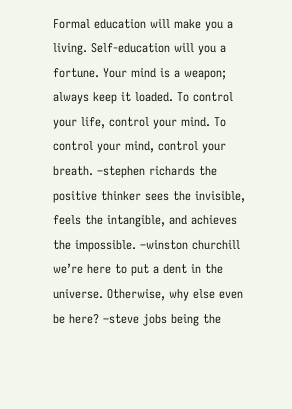Formal education will make you a living. Self-education will you a fortune. Your mind is a weapon; always keep it loaded. To control your life, control your mind. To control your mind, control your breath. –stephen richards the positive thinker sees the invisible, feels the intangible, and achieves the impossible. –winston churchill we’re here to put a dent in the universe. Otherwise, why else even be here? –steve jobs being the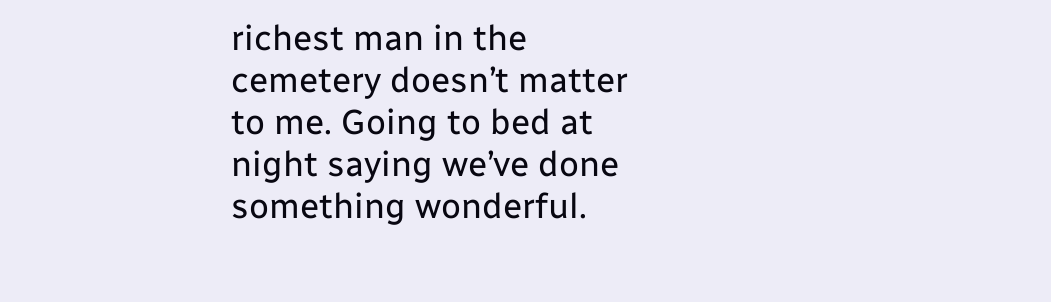richest man in the cemetery doesn’t matter to me. Going to bed at night saying we’ve done something wonderful.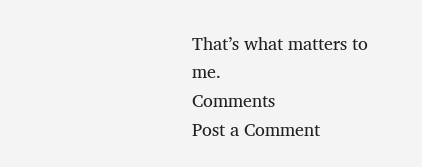That’s what matters to me.
Comments
Post a Comment